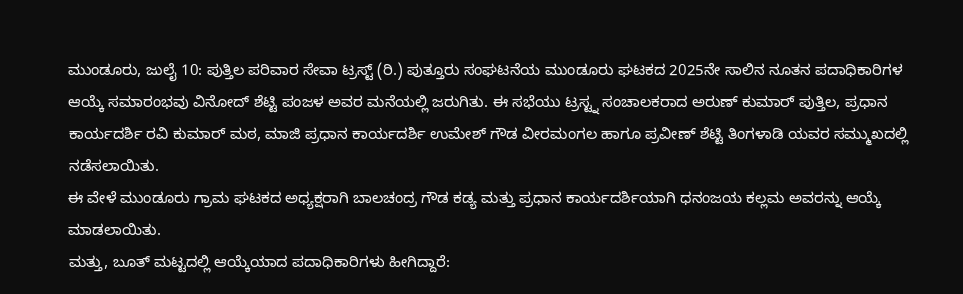ಮುಂಡೂರು, ಜುಲೈ 10: ಪುತ್ತಿಲ ಪರಿವಾರ ಸೇವಾ ಟ್ರಸ್ಟ್ (ರಿ.) ಪುತ್ತೂರು ಸಂಘಟನೆಯ ಮುಂಡೂರು ಘಟಕದ 2025ನೇ ಸಾಲಿನ ನೂತನ ಪದಾಧಿಕಾರಿಗಳ ಆಯ್ಕೆ ಸಮಾರಂಭವು ವಿನೋದ್ ಶೆಟ್ಟಿ ಪಂಜಳ ಅವರ ಮನೆಯಲ್ಲಿ ಜರುಗಿತು. ಈ ಸಭೆಯು ಟ್ರಸ್ಟ್ನ ಸಂಚಾಲಕರಾದ ಅರುಣ್ ಕುಮಾರ್ ಪುತ್ತಿಲ, ಪ್ರಧಾನ ಕಾರ್ಯದರ್ಶಿ ರವಿ ಕುಮಾರ್ ಮಠ, ಮಾಜಿ ಪ್ರಧಾನ ಕಾರ್ಯದರ್ಶಿ ಉಮೇಶ್ ಗೌಡ ವೀರಮಂಗಲ ಹಾಗೂ ಪ್ರವೀಣ್ ಶೆಟ್ಟಿ ತಿಂಗಳಾಡಿ ಯವರ ಸಮ್ಮುಖದಲ್ಲಿ ನಡೆಸಲಾಯಿತು.
ಈ ವೇಳೆ ಮುಂಡೂರು ಗ್ರಾಮ ಘಟಕದ ಅಧ್ಯಕ್ಷರಾಗಿ ಬಾಲಚಂದ್ರ ಗೌಡ ಕಡ್ಯ ಮತ್ತು ಪ್ರಧಾನ ಕಾರ್ಯದರ್ಶಿಯಾಗಿ ಧನಂಜಯ ಕಲ್ಲಮ ಅವರನ್ನು ಆಯ್ಕೆ ಮಾಡಲಾಯಿತು.
ಮತ್ತು, ಬೂತ್ ಮಟ್ಟದಲ್ಲಿ ಆಯ್ಕೆಯಾದ ಪದಾಧಿಕಾರಿಗಳು ಹೀಗಿದ್ದಾರೆ: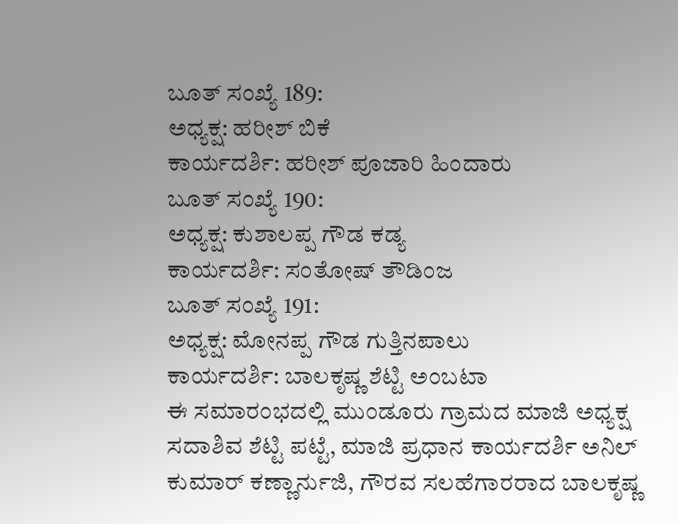ಬೂತ್ ಸಂಖ್ಯೆ 189:
ಅಧ್ಯಕ್ಷ: ಹರೀಶ್ ಬಿಕೆ
ಕಾರ್ಯದರ್ಶಿ: ಹರೀಶ್ ಪೂಜಾರಿ ಹಿಂದಾರು
ಬೂತ್ ಸಂಖ್ಯೆ 190:
ಅಧ್ಯಕ್ಷ: ಕುಶಾಲಪ್ಪ ಗೌಡ ಕಡ್ಯ
ಕಾರ್ಯದರ್ಶಿ: ಸಂತೋಷ್ ತೌಡಿಂಜ
ಬೂತ್ ಸಂಖ್ಯೆ 191:
ಅಧ್ಯಕ್ಷ: ಮೋನಪ್ಪ ಗೌಡ ಗುತ್ತಿನಪಾಲು
ಕಾರ್ಯದರ್ಶಿ: ಬಾಲಕೃಷ್ಣ ಶೆಟ್ಟಿ ಅಂಬಟಾ
ಈ ಸಮಾರಂಭದಲ್ಲಿ ಮುಂಡೂರು ಗ್ರಾಮದ ಮಾಜಿ ಅಧ್ಯಕ್ಷ ಸದಾಶಿವ ಶೆಟ್ಟಿ ಪಟ್ಟೆ, ಮಾಜಿ ಪ್ರಧಾನ ಕಾರ್ಯದರ್ಶಿ ಅನಿಲ್ ಕುಮಾರ್ ಕಣ್ಣಾರ್ನುಜಿ, ಗೌರವ ಸಲಹೆಗಾರರಾದ ಬಾಲಕೃಷ್ಣ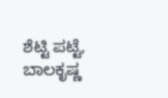ಶೆಟ್ಟಿ ಪಟ್ಟೆ, ಬಾಲಕೃಷ್ಣ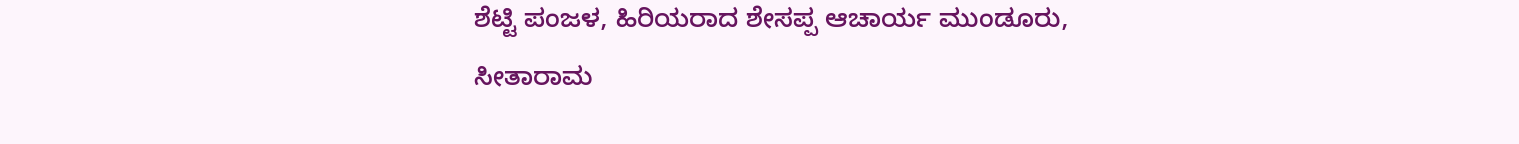ಶೆಟ್ಟಿ ಪಂಜಳ, ಹಿರಿಯರಾದ ಶೇಸಪ್ಪ ಆಚಾರ್ಯ ಮುಂಡೂರು, ಸೀತಾರಾಮ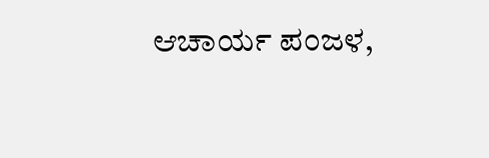ಆಚಾರ್ಯ ಪಂಜಳ,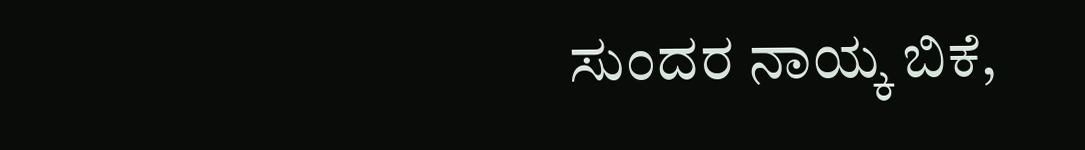ಸುಂದರ ನಾಯ್ಕ ಬಿಕೆ,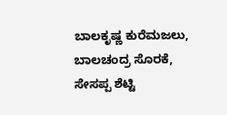ಬಾಲಕೃಷ್ಣ ಕುರೆಮಜಲು, ಬಾಲಚಂದ್ರ ಸೊರಕೆ, ಸೇಸಪ್ಪ ಶೆಟ್ಟಿ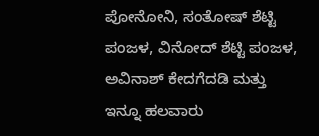ಪೋನೋನಿ, ಸಂತೋಷ್ ಶೆಟ್ಟಿ ಪಂಜಳ, ವಿನೋದ್ ಶೆಟ್ಟಿ ಪಂಜಳ, ಅವಿನಾಶ್ ಕೇದಗೆದಡಿ ಮತ್ತು ಇನ್ನೂ ಹಲವಾರು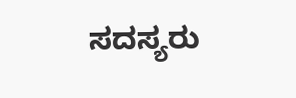ಸದಸ್ಯರು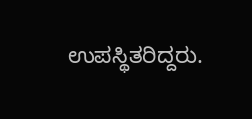ಉಪಸ್ಥಿತರಿದ್ದರು.